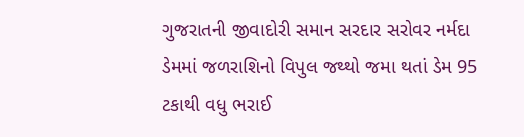ગુજરાતની જીવાદોરી સમાન સરદાર સરોવર નર્મદા ડેમમાં જળરાશિનો વિપુલ જથ્થો જમા થતાં ડેમ 95 ટકાથી વધુ ભરાઈ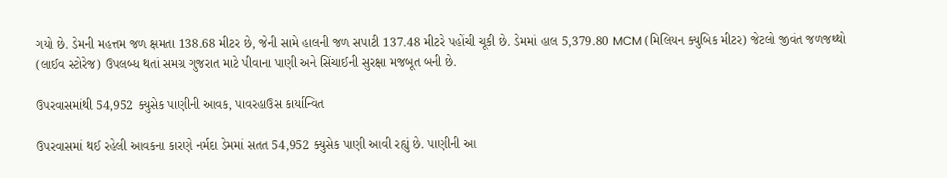ગયો છે. ડેમની મહત્તમ જળ ક્ષમતા 138.68 મીટર છે, જેની સામે હાલની જળ સપાટી 137.48 મીટરે પહોંચી ચૂકી છે. ડેમમાં હાલ 5,379.80 MCM (મિલિયન ક્યુબિક મીટર) જેટલો જીવંત જળજથ્થો (લાઈવ સ્ટોરેજ) ઉપલબ્ધ થતાં સમગ્ર ગુજરાત માટે પીવાના પાણી અને સિંચાઈની સુરક્ષા મજબૂત બની છે.

ઉપરવાસમાંથી 54,952 ક્યુસેક પાણીની આવક, પાવરહાઉસ કાર્યાન્વિત

ઉપરવાસમાં થઈ રહેલી આવકના કારણે નર્મદા ડેમમાં સતત 54,952 ક્યુસેક પાણી આવી રહ્યું છે. પાણીની આ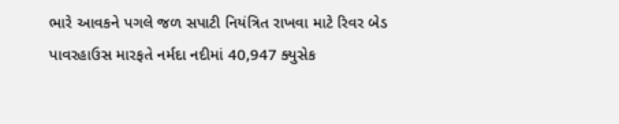ભારે આવકને પગલે જળ સપાટી નિયંત્રિત રાખવા માટે રિવર બેડ પાવરહાઉસ મારફતે નર્મદા નદીમાં 40,947 ક્યુસેક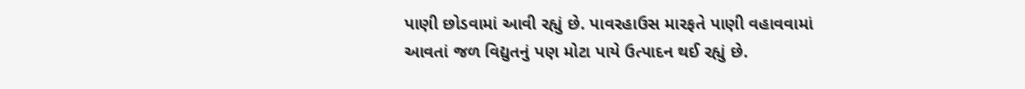પાણી છોડવામાં આવી રહ્યું છે. પાવરહાઉસ મારફતે પાણી વહાવવામાં આવતાં જળ વિદ્યુતનું પણ મોટા પાયે ઉત્પાદન થઈ રહ્યું છે.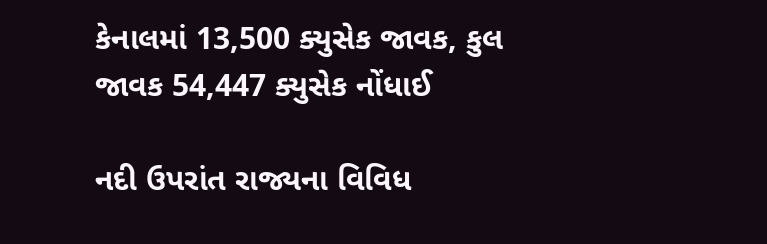કેનાલમાં 13,500 ક્યુસેક જાવક, કુલ જાવક 54,447 ક્યુસેક નોંધાઈ

નદી ઉપરાંત રાજ્યના વિવિધ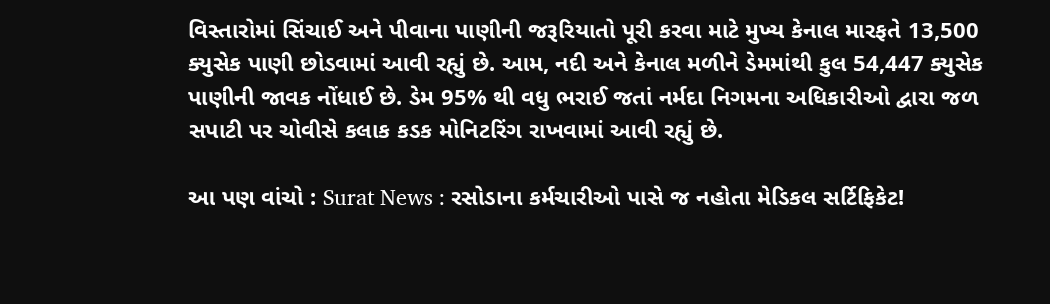વિસ્તારોમાં સિંચાઈ અને પીવાના પાણીની જરૂરિયાતો પૂરી કરવા માટે મુખ્ય કેનાલ મારફતે 13,500 ક્યુસેક પાણી છોડવામાં આવી રહ્યું છે. આમ, નદી અને કેનાલ મળીને ડેમમાંથી કુલ 54,447 ક્યુસેક પાણીની જાવક નોંધાઈ છે. ડેમ 95% થી વધુ ભરાઈ જતાં નર્મદા નિગમના અધિકારીઓ દ્વારા જળ સપાટી પર ચોવીસે કલાક કડક મોનિટરિંગ રાખવામાં આવી રહ્યું છે.

આ પણ વાંચો : Surat News : રસોડાના કર્મચારીઓ પાસે જ નહોતા મેડિકલ સર્ટિફિકેટ!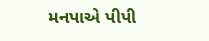મનપાએ પીપી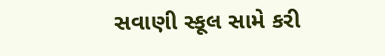સવાણી સ્કૂલ સામે કરી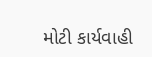મોટી કાર્યવાહી